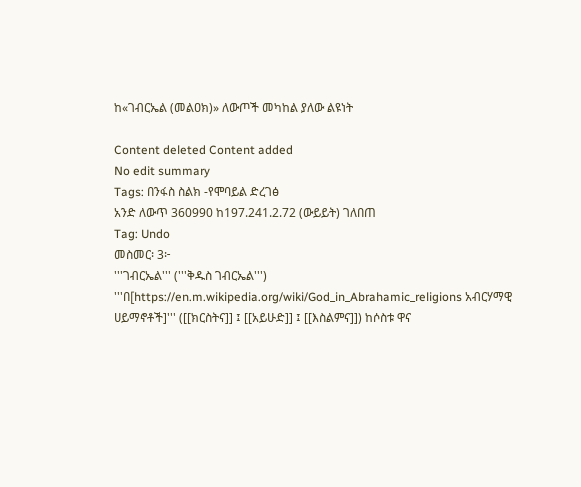ከ«ገብርኤል (መልዐክ)» ለውጦች መካከል ያለው ልዩነት

Content deleted Content added
No edit summary
Tags: በንፋስ ስልክ -የሞባይል ድረገፅ
አንድ ለውጥ 360990 ከ197.241.2.72 (ውይይት) ገለበጠ
Tag: Undo
መስመር፡ 3፦
'''ገብርኤል''' ('''ቅዱስ ገብርኤል''') '''በ[https://en.m.wikipedia.org/wiki/God_in_Abrahamic_religions አብርሃማዊ ሀይማኖቶች]''' ([[ክርስትና]] ፤ [[አይሁድ]] ፤ [[እስልምና]]) ከሶስቱ ዋና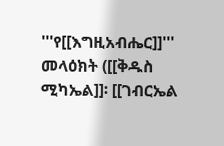'''የ[[እግዚአብሔር]]''' መላዕክት ([[ቅዱስ ሚካኤል]]፡ [[ገብርኤል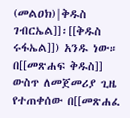(መልዐክ)|ቅዱስ ገብርኤል]]፡[[ቅዱስ ሩፋኤል]]) አንዱ ነው። በ[[መጽሐፍ ቅዱስ]] ውስጥ ለመጀመሪያ ጊዜ የተጠቀሰው በ[[መጽሐፈ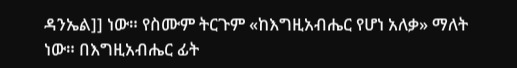ዳንኤል]] ነው። የስሙም ትርጉም «ከእግዚአብሔር የሆነ አለቃ» ማለት ነው። በእግዚአብሔር ፊት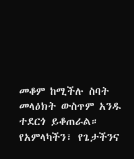መቆም ከሚችሉ ስባት መላዕክት ውስጥም አንዱ ተደርጎ ይቆጠራል። የአምላካችን፣ የጌታችንና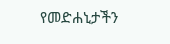የመድሐኒታችን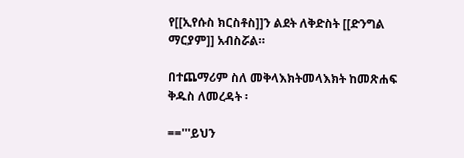የ[[ኢየሱስ ክርስቶስ]]ን ልደት ለቅድስት [[ድንግል ማርያም]] አብስሯል።

በተጨማሪም ስለ መቅላእክትመላእክት ከመጽሐፍ ቅዱስ ለመረዳት ፡

=='''ይህን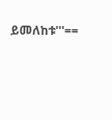ይመለከቱ'''==